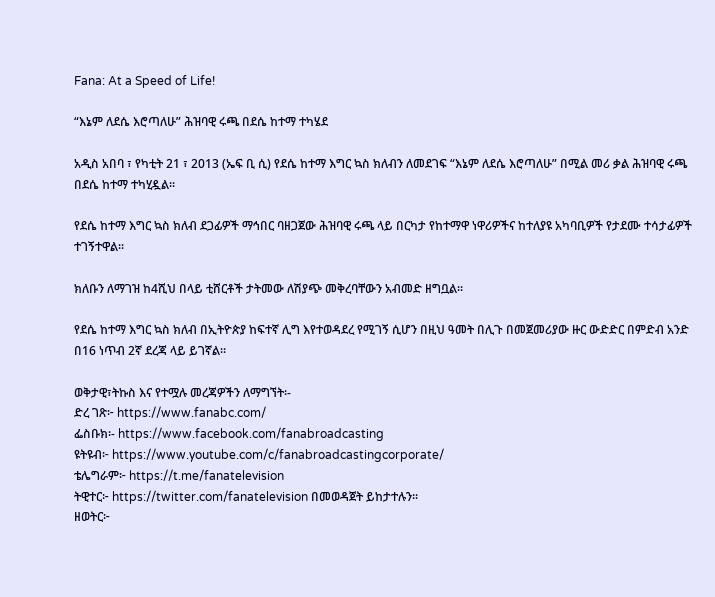Fana: At a Speed of Life!

“እኔም ለደሴ እሮጣለሁ” ሕዝባዊ ሩጫ በደሴ ከተማ ተካሄደ

አዲስ አበባ ፣ የካቲት 21 ፣ 2013 (ኤፍ ቢ ሲ) የደሴ ከተማ እግር ኳስ ክለብን ለመደገፍ “እኔም ለደሴ እሮጣለሁ” በሚል መሪ ቃል ሕዝባዊ ሩጫ በደሴ ከተማ ተካሂዷል፡፡

የደሴ ከተማ እግር ኳስ ክለብ ደጋፊዎች ማኅበር ባዘጋጀው ሕዝባዊ ሩጫ ላይ በርካታ የከተማዋ ነዋሪዎችና ከተለያዩ አካባቢዎች የታደሙ ተሳታፊዎች ተገኝተዋል፡፡

ክለቡን ለማገዝ ከ4ሺህ በላይ ቲሸርቶች ታትመው ለሽያጭ መቅረባቸውን አብመድ ዘግቧል፡፡

የደሴ ከተማ እግር ኳስ ክለብ በኢትዮጵያ ከፍተኛ ሊግ እየተወዳደረ የሚገኝ ሲሆን በዚህ ዓመት በሊጉ በመጀመሪያው ዙር ውድድር በምድብ አንድ በ16 ነጥብ 2ኛ ደረጃ ላይ ይገኛል፡፡

ወቅታዊ፣ትኩስ እና የተሟሉ መረጃዎችን ለማግኘት፡-
ድረ ገጽ፦ https://www.fanabc.com/
ፌስቡክ፡- https://www.facebook.com/fanabroadcasting
ዩትዩብ፦ https://www.youtube.com/c/fanabroadcastingcorporate/
ቴሌግራም፦ https://t.me/fanatelevision
ትዊተር፦ https://twitter.com/fanatelevision በመወዳጀት ይከታተሉን፡፡
ዘወትር፦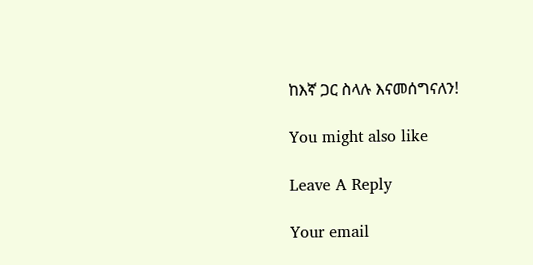ከእኛ ጋር ስላሉ እናመሰግናለን!

You might also like

Leave A Reply

Your email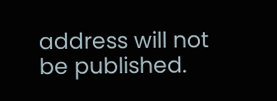address will not be published.